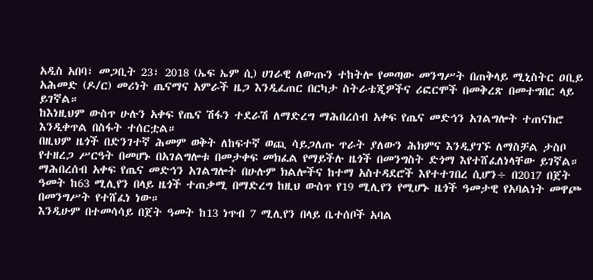አዲስ አበባ፣ መጋቢት 23፣ 2018 (ኤፍ ኤም ሲ) ሀገራዊ ለውጡን ተከትሎ የመጣው መንግሥት በጠቅላይ ሚኒስትር ዐቢይ አሕመድ (ዶ/ር) መሪነት ጤናማና አምራች ዜጋ እንዲፈጠር በርካታ ስትራቴጂዎችና ሪፎርሞች በመቅረጽ በመተግበር ላይ ይገኛል።
ከእነዚህም ውስጥ ሁሉን አቀፍ የጤና ሽፋን ተደራሽ ለማድረግ ማሕበረሰብ አቀፍ የጤና መድኅን አገልግሎት ተጠናክሮ እንዲቀጥል በስፋት ተሰርቷል።
በዚህም ዜጎች በድንገተኛ ሕመም ወቅት ለከፍተኛ ወጪ ሳይጋለጡ ጥራት ያለውን ሕክምና እንዲያገኙ ለማስቻል ታስቦ የተዘረጋ ሥርዓት በመሆኑ በአገልግሎቱ በመታቀፍ መክፈል የማይችሉ ዜጎች በመንግስት ድጎማ እየተሸፈለነላቸው ይገኛል።
ማሕበረሰብ አቀፍ የጤና መድኅን አገልግሎት በሁሉም ክልሎችና ከተማ አስተዳደሮች እየተተገበረ ሲሆን÷ በ2017 በጀት ዓመት ከ63 ሚሊየን በላይ ዜጎች ተጠቃሚ በማድረግ ከዚህ ውስጥ የ19 ሚሊየን የሚሆኑ ዜጎች ዓመታዊ የአባልነት መዋጮ በመንግሥት የተሸፈነ ነው።
እንዲሁም በተመሳሳይ በጀት ዓመት ከ13 ነጥብ 7 ሚሊየን በላይ ቤተሰቦች አባል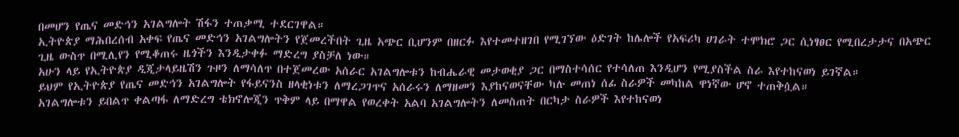በመሆን የጤና መድኅን አገልግሎት ሽፋን ተጠቃሚ ተደርገዋል።
ኢትዮጵያ ማሕበረሰብ አቀፍ የጤና መድኅን አገልግሎትን የጀመረችበት ጊዜ አጭር ቢሆንም በዘርፉ እየተመተዘገበ የሚገኘው ዕድገት ከሌሎች የአፍሪካ ሀገራት ተሞክሮ ጋር ሲነፃፀር የሚበረታታና በአጭር ጊዜ ውስጥ በሚሊየን የሚቆጠሩ ዜጎችን እንዲታቀፉ ማድረግ ያስቻለ ነው።
አሁን ላይ የኢትዮጵያ ዲጂታላይዜሽን ጉዞን ለማሳለጥ በተጀመረው አሰራር አገልግሎቱን ከብሔራዊ መታወቂያ ጋር በማስተሳሰር የተሳለጠ እንዲሆን የሚያስችል ስራ እየተከናወነ ይገኛል።
ይህም የኢትዮጵያ የጤና መድኅን አገልግሎት የፋይናንስ ዘላቂነቱን ለማረጋገጥና አሰራሩን ለማዘመን እያከናወናቸው ካሉ መጠነ ሰፊ ስራዎች መካከል ዋነኛው ሆኖ ተጠቅሷል።
አገልግሎቱን ይበልጥ ቀልጣፋ ለማድረግ ቴክኖሎጂን ጥቅም ላይ በማዋል የወረቀት አልባ አገልግሎትን ለመስጠት በርካታ ስራዎች እየተከናወነ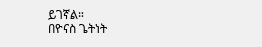ይገኛል።
በዮናስ ጌትነት